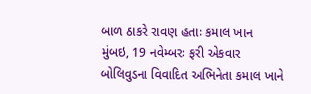બાળ ઠાકરે રાવણ હતાઃ કમાલ ખાન
મુંબઇ, 19 નવેમ્બરઃ ફરી એકવાર બોલિવુડના વિવાદિત અભિનેતા કમાલ ખાને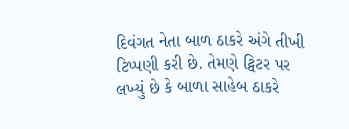દિવંગત નેતા બાળ ઠાકરે અંગે તીખી ટિપ્પણી કરી છે. તેમણે ટ્વિટર પર લખ્યું છે કે બાળા સાહેબ ઠાકરે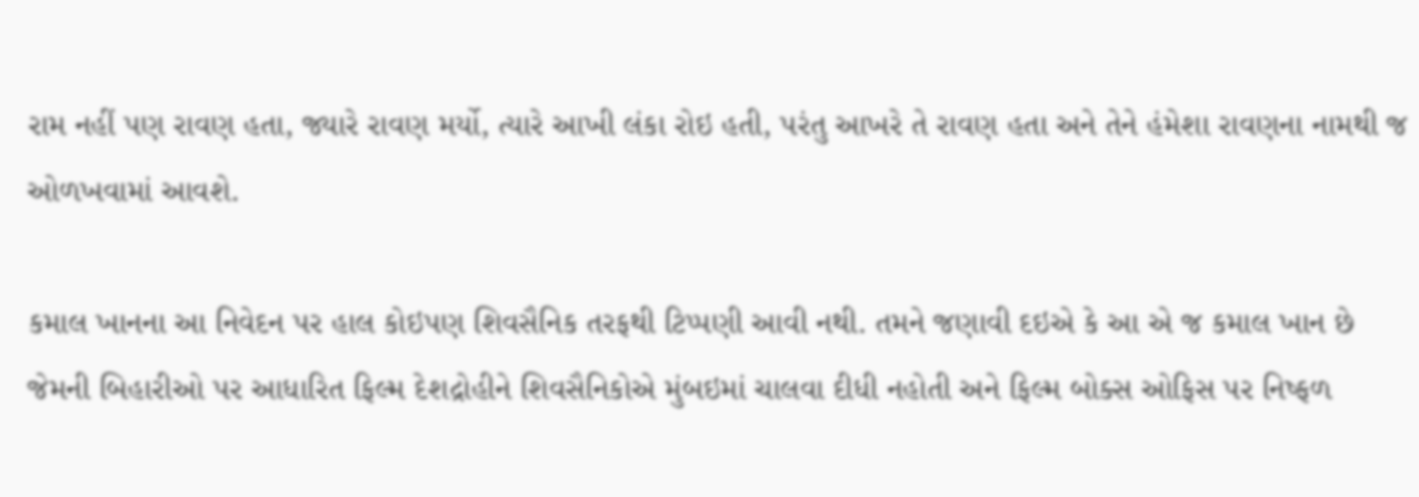રામ નહીં પણ રાવણ હતા, જ્યારે રાવણ મર્યો, ત્યારે આખી લંકા રોઇ હતી, પરંતુ આખરે તે રાવણ હતા અને તેને હંમેશા રાવણના નામથી જ ઓળખવામાં આવશે.

કમાલ ખાનના આ નિવેદન પર હાલ કોઇપણ શિવસૈનિક તરફથી ટિપ્પણી આવી નથી. તમને જણાવી દઇએ કે આ એ જ કમાલ ખાન છે જેમની બિહારીઓ પર આધારિત ફિલ્મ દેશદ્રોહીને શિવસૈનિકોએ મુંબઇમાં ચાલવા દીધી નહોતી અને ફિલ્મ બોક્સ ઓફિસ પર નિષ્ફળ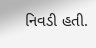નિવડી હતી.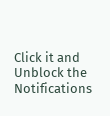Click it and Unblock the Notifications